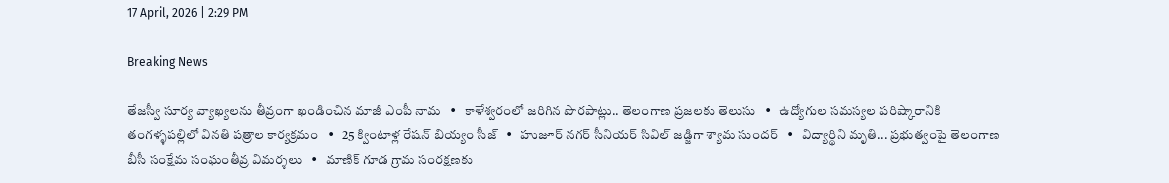17 April, 2026 | 2:29 PM

Breaking News

తేజస్వీ సూర్య వ్యాఖ్యలను తీవ్రంగా ఖండించిన మాజీ ఎంపీ నామ   •   కాళేశ్వరంలో జరిగిన పొరపాట్లు.. తెలంగాణ ప్రజలకు తెలుసు   •   ఉద్యోగుల సమస్యల పరిష్కారానికి తంగళ్ళపల్లిలో వినతి పత్రాల కార్యక్రమం   •   25 క్వింటాళ్ల రేషన్ బియ్యం సీజ్   •   హుజూర్ నగర్ సీనియర్ సివిల్ జడ్జిగా శ్యామ సుందర్   •   విద్యార్థిని మృతి... ప్రభుత్వంపై తెలంగాణ బీసీ సంక్షేమ సంఘంతీవ్ర విమర్శలు   •   మాణిక్ గూడ గ్రామ సంరక్షణకు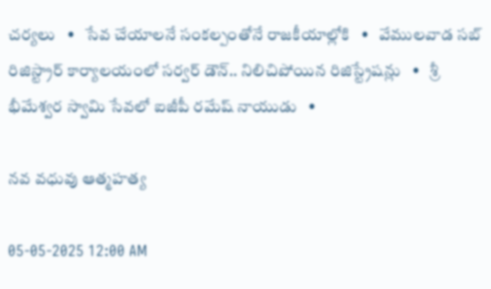చర్యలు   •   సేవ చేయాలనే సంకల్పంతోనే రాజకీయాల్లోకి   •   వేములవాడ సబ్ రిజిస్ట్రార్ కార్యాలయంలో సర్వర్ డౌన్.. నిలిచిపోయిన రిజిస్ట్రేషన్లు   •   శ్రీ భీమేశ్వర స్వామి సేవలో ఐజీపీ రమేష్ నాయుడు   •

నవ వధువు ఆత్మహత్య

05-05-2025 12:00 AM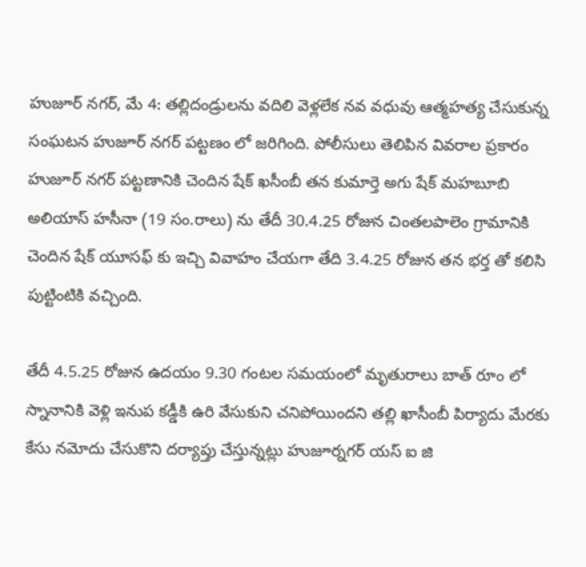హుజూర్ నగర్, మే 4: తల్లిదండ్రులను వదిలి వెళ్లలేక నవ వధువు ఆత్మహత్య చేసుకున్న సంఘటన హుజూర్ నగర్ పట్టణం లో జరిగింది. పోలీసులు తెలిపిన వివరాల ప్రకారం హుజూర్ నగర్ పట్టణానికి చెందిన షేక్ ఖసీంబీ తన కుమార్తె అగు షేక్ మహబూబి అలియాస్ హసీనా (19 సం.రాలు) ను తేదీ 30.4.25 రోజున చింతలపాలెం గ్రామానికి చెందిన షేక్ యూసఫ్ కు ఇచ్చి వివాహం చేయగా తేది 3.4.25 రోజున తన భర్త తో కలిసి పుట్టింటికి వచ్చింది.

తేదీ 4.5.25 రోజున ఉదయం 9.30 గంటల సమయంలో మృతురాలు బాత్ రూం లో స్నానానికి వెళ్లి ఇనుప కడ్డీకి ఉరి వేసుకుని చనిపోయిందని తల్లి ఖాసీంబీ పిర్యాదు మేరకు కేసు నమోదు చేసుకొని దర్యాప్తు చేస్తున్నట్లు హుజూర్నగర్ యస్ ఐ జి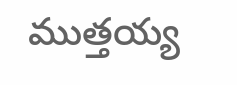ముత్తయ్య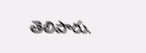తెలిపారు.